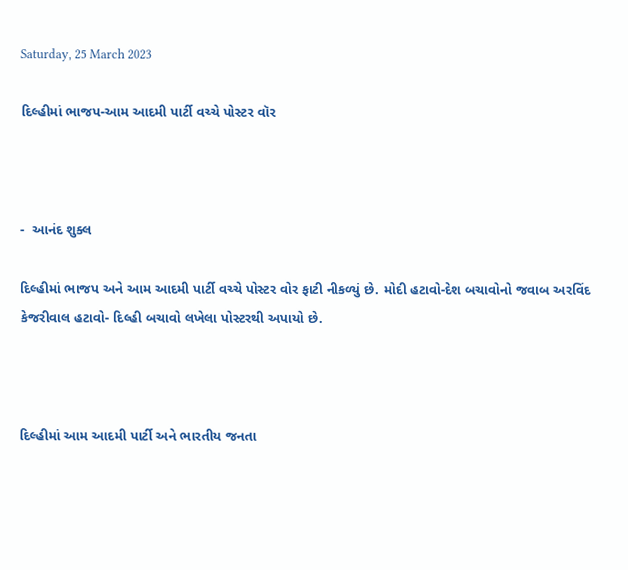Saturday, 25 March 2023

દિલ્હીમાં ભાજપ-આમ આદમી પાર્ટી વચ્ચે પોસ્ટર વૉર



-  આનંદ શુક્લ

દિલ્હીમાં ભાજપ અને આમ આદમી પાર્ટી વચ્ચે પોસ્ટર વોર ફાટી નીકળ્યું છે. મોદી હટાવો-દેશ બચાવોનો જવાબ અરવિંદ કેજરીવાલ હટાવો- દિલ્હી બચાવો લખેલા પોસ્ટરથી અપાયો છે.



દિલ્હીમાં આમ આદમી પાર્ટી અને ભારતીય જનતા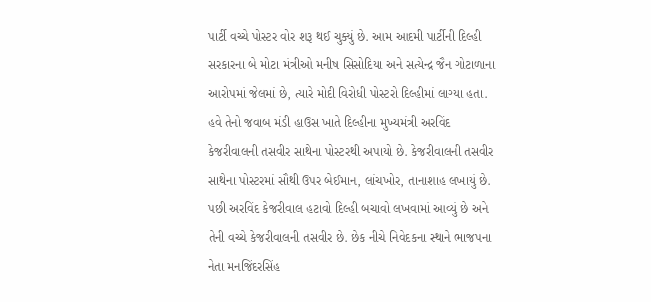પાર્ટી વચ્ચે પોસ્ટર વોર શરૂ થઈ ચુક્યું છે. આમ આદમી પાર્ટીની દિલ્હી સરકારના બે મોટા મંત્રીઓ મનીષ સિસોદિયા અને સત્યેન્દ્ર જૈન ગોટાળાના આરોપમાં જેલમાં છે, ત્યારે મોદી વિરોધી પોસ્ટરો દિલ્હીમાં લાગ્યા હતા. હવે તેનો જવાબ મંડી હાઉસ ખાતે દિલ્હીના મુખ્યમંત્રી અરવિંદ કેજરીવાલની તસવીર સાથેના પોસ્ટરથી અપાયો છે. કેજરીવાલની તસવીર સાથેના પોસ્ટરમાં સૌથી ઉપર બેઈમાન, લાંચખોર, તાનાશાહ લખાયું છે. પછી અરવિંદ કેજરીવાલ હટાવો દિલ્હી બચાવો લખવામાં આવ્યું છે અને તેની વચ્ચે કેજરીવાલની તસવીર છે. છેક નીચે નિવેદકના સ્થાને ભાજપના નેતા મનજિંદરસિંહ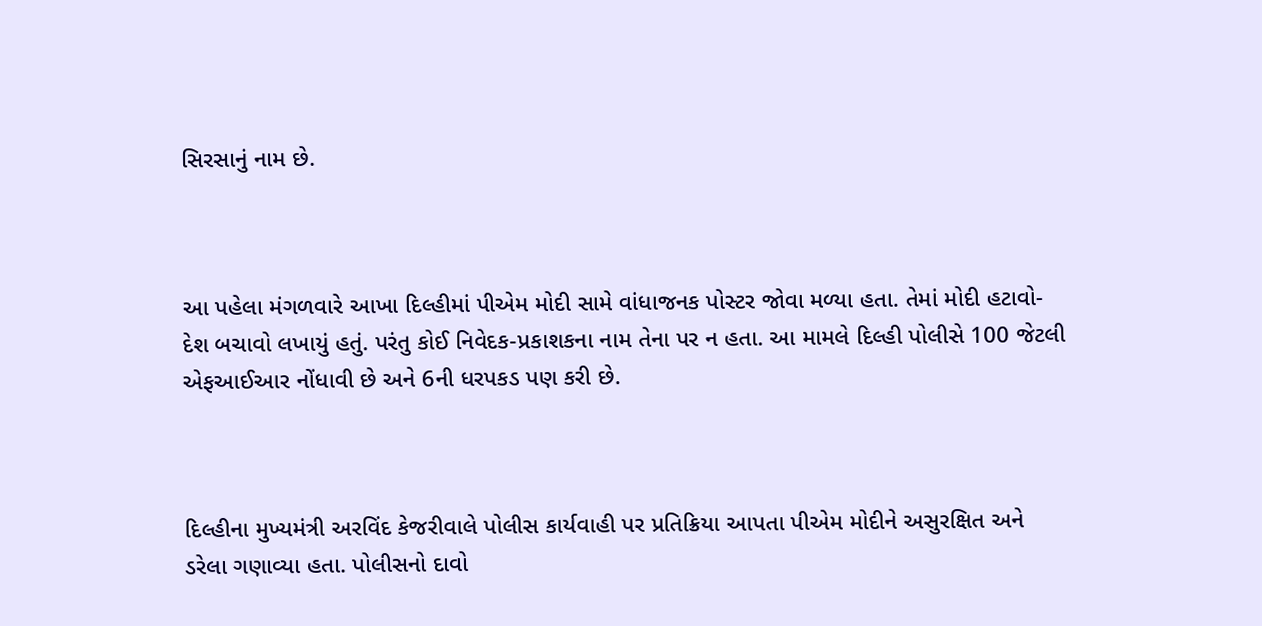સિરસાનું નામ છે.



આ પહેલા મંગળવારે આખા દિલ્હીમાં પીએમ મોદી સામે વાંધાજનક પોસ્ટર જોવા મળ્યા હતા. તેમાં મોદી હટાવો-દેશ બચાવો લખાયું હતું. પરંતુ કોઈ નિવેદક-પ્રકાશકના નામ તેના પર ન હતા. આ મામલે દિલ્હી પોલીસે 100 જેટલી એફઆઈઆર નોંધાવી છે અને 6ની ધરપકડ પણ કરી છે.



દિલ્હીના મુખ્યમંત્રી અરવિંદ કેજરીવાલે પોલીસ કાર્યવાહી પર પ્રતિક્રિયા આપતા પીએમ મોદીને અસુરક્ષિત અને ડરેલા ગણાવ્યા હતા. પોલીસનો દાવો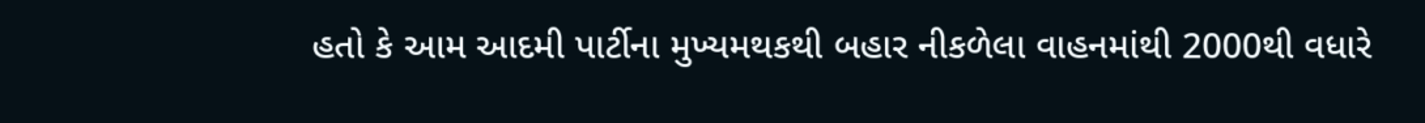હતો કે આમ આદમી પાર્ટીના મુખ્યમથકથી બહાર નીકળેલા વાહનમાંથી 2000થી વધારે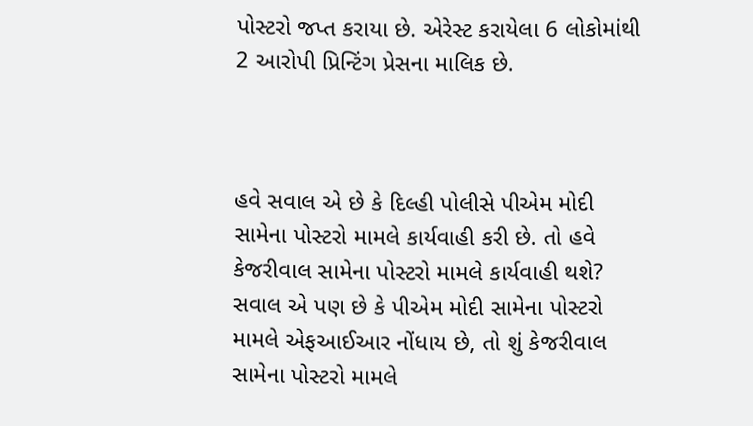પોસ્ટરો જપ્ત કરાયા છે. એરેસ્ટ કરાયેલા 6 લોકોમાંથી 2 આરોપી પ્રિન્ટિંગ પ્રેસના માલિક છે.



હવે સવાલ એ છે કે દિલ્હી પોલીસે પીએમ મોદી સામેના પોસ્ટરો મામલે કાર્યવાહી કરી છે. તો હવે કેજરીવાલ સામેના પોસ્ટરો મામલે કાર્યવાહી થશે? સવાલ એ પણ છે કે પીએમ મોદી સામેના પોસ્ટરો મામલે એફઆઈઆર નોંધાય છે, તો શું કેજરીવાલ સામેના પોસ્ટરો મામલે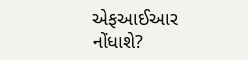એફઆઈઆર નોંધાશે?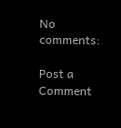No comments:

Post a Comment